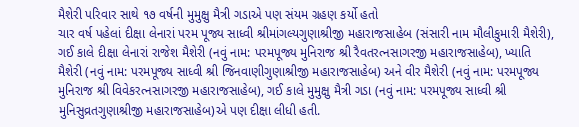મૈશેરી પરિવાર સાથે ૧૭ વર્ષની મુમુક્ષુ મૈત્રી ગડાએ પણ સંયમ ગ્રહણ કર્યો હતો
ચાર વર્ષ પહેલાં દીક્ષા લેનારાં પરમ પૂજ્ય સાધ્વી શ્રીમાંગલ્યગુણાશ્રીજી મહારાજસાહેબ (સંસારી નામ મૌલીકુમારી મૈશેરી), ગઈ કાલે દીક્ષા લેનારાં રાજેશ મૈશેરી (નવું નામ: પરમપૂજ્ય મુનિરાજ શ્રી રૈવતરત્નસાગરજી મહારાજસાહેબ), ખ્યાતિ મૈશેરી (નવું નામ: પરમપૂજ્ય સાધ્વી શ્રી જિનવાણીગુણાશ્રીજી મહારાજસાહેબ) અને વીર મૈશેરી (નવું નામ: પરમપૂજ્ય મુનિરાજ શ્રી વિવેકરત્નસાગરજી મહારાજસાહેબ), ગઈ કાલે મુમુક્ષુ મૈત્રી ગડા (નવું નામ: પરમપૂજ્ય સાધ્વી શ્રી મુનિસુવ્રતગુણાશ્રીજી મહારાજસાહેબ)એ પણ દીક્ષા લીધી હતી.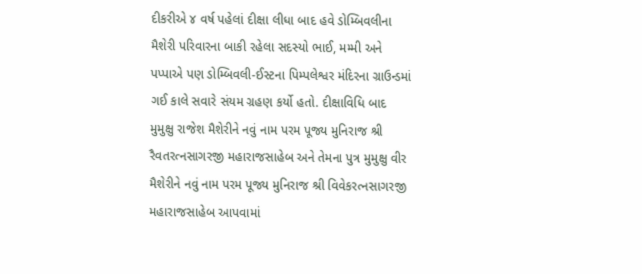દીકરીએ ૪ વર્ષ પહેલાં દીક્ષા લીધા બાદ હવે ડોમ્બિવલીના મૈશેરી પરિવારના બાકી રહેલા સદસ્યો ભાઈ, મમ્મી અને પપ્પાએ પણ ડોમ્બિવલી-ઈસ્ટના પિમ્પલેશ્વર મંદિરના ગ્રાઉન્ડમાં ગઈ કાલે સવારે સંયમ ગ્રહણ કર્યો હતો. દીક્ષાવિધિ બાદ મુમુક્ષુ રાજેશ મૈશેરીને નવું નામ પરમ પૂજ્ય મુનિરાજ શ્રી રૈવતરત્નસાગરજી મહારાજસાહેબ અને તેમના પુત્ર મુમુક્ષુ વીર મૈશેરીને નવું નામ પરમ પૂજ્ય મુનિરાજ શ્રી વિવેકરત્નસાગરજી મહારાજસાહેબ આપવામાં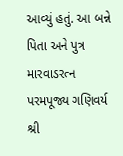આવ્યું હતું. આ બન્ને પિતા અને પુત્ર મારવાડરત્ન પરમપૂજ્ય ગણિવર્ય શ્રી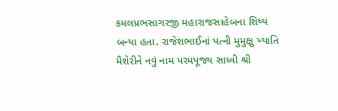કમલપ્રભસાગરજી મહારાજસાહેબના શિષ્ય બન્યા હતા. રાજેશભાઈનાં પત્ની મુમુક્ષુ ખ્યાતિ મૈશેરીને નવું નામ પરમપૂજ્ય સાધ્વી શ્રી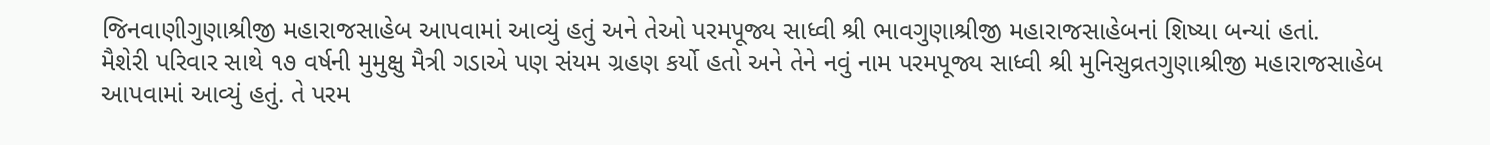જિનવાણીગુણાશ્રીજી મહારાજસાહેબ આપવામાં આવ્યું હતું અને તેઓ પરમપૂજ્ય સાધ્વી શ્રી ભાવગુણાશ્રીજી મહારાજસાહેબનાં શિષ્યા બન્યાં હતાં.
મૈશેરી પરિવાર સાથે ૧૭ વર્ષની મુમુક્ષુ મૈત્રી ગડાએ પણ સંયમ ગ્રહણ કર્યો હતો અને તેને નવું નામ પરમપૂજ્ય સાધ્વી શ્રી મુનિસુવ્રતગુણાશ્રીજી મહારાજસાહેબ આપવામાં આવ્યું હતું. તે પરમ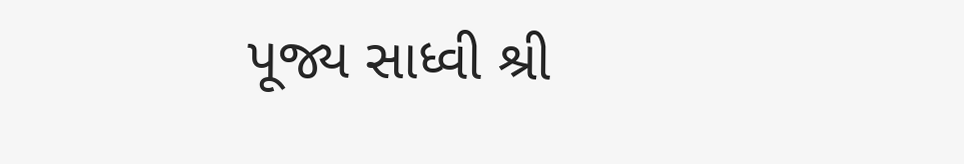પૂજ્ય સાધ્વી શ્રી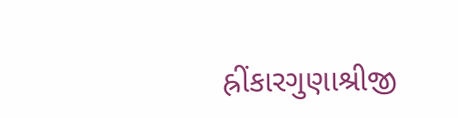હ્રીંકારગુણાશ્રીજી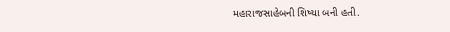મહારાજસાહેબની શિષ્યા બની હતી.